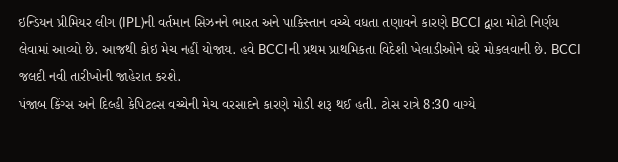ઇન્ડિયન પ્રીમિયર લીગ (IPL)ની વર્તમાન સિઝનને ભારત અને પાકિસ્તાન વચ્ચે વધતા તણાવને કારણે BCCI દ્વારા મોટો નિર્ણય લેવામાં આવ્યો છે. આજથી કોઇ મેચ નહીં યોજાય. હવે BCCIની પ્રથમ પ્રાથમિકતા વિદેશી ખેલાડીઓને ઘરે મોકલવાની છે. BCCI જલદી નવી તારીખોની જાહેરાત કરશે.
પંજાબ કિંગ્સ અને દિલ્હી કેપિટલ્સ વચ્ચેની મેચ વરસાદને કારણે મોડી શરૂ થઈ હતી. ટોસ રાત્રે 8:30 વાગ્યે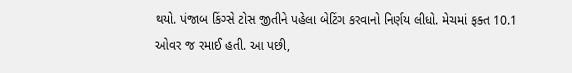થયો. પંજાબ કિંગ્સે ટોસ જીતીને પહેલા બેટિંગ કરવાનો નિર્ણય લીધો. મેચમાં ફક્ત 10.1 ઓવર જ રમાઈ હતી. આ પછી,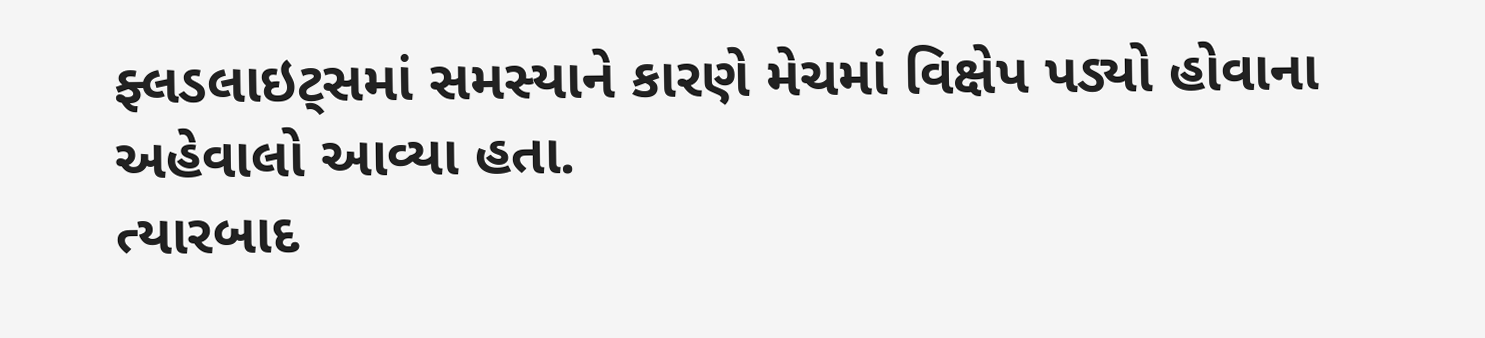ફ્લડલાઇટ્સમાં સમસ્યાને કારણે મેચમાં વિક્ષેપ પડ્યો હોવાના અહેવાલો આવ્યા હતા.
ત્યારબાદ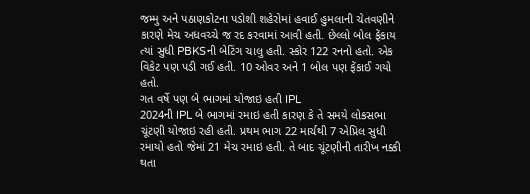જમ્મુ અને પઠાણકોટના પડોશી શહેરોમાં હવાઈ હુમલાની ચેતવણીને કારણે મેચ અધવચ્ચે જ રદ કરવામાં આવી હતી. છેલ્લો બોલ ફેંકાય ત્યાં સુધી PBKSની બેટિંગ ચાલુ હતી. સ્કોર 122 રનનો હતો. એક વિકેટ પણ પડી ગઈ હતી. 10 ઓવર અને 1 બોલ પણ ફેંકાઈ ગયો હતો.
ગત વર્ષે પણ બે ભાગમાં યોજાઇ હતી IPL
2024ની IPL બે ભાગમાં રમાઇ હતી કારણ કે તે સમયે લોકસભા ચૂંટણી યોજાઇ રહી હતી. પ્રથમ ભાગ 22 માર્ચથી 7 એપ્રિલ સુધી રમાયો હતો જેમાં 21 મેચ રમાઇ હતી. તે બાદ ચૂંટણીની તારીખ નક્કી થતા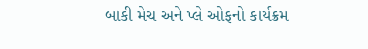બાકી મેચ અને પ્લે ઓફનો કાર્યક્રમ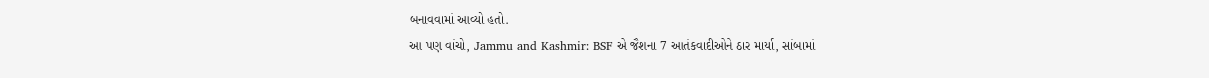બનાવવામાં આવ્યો હતો.
આ પણ વાંચો, Jammu and Kashmir: BSF એ જૈશના 7 આતંકવાદીઓને ઠાર માર્યા, સાંબામાં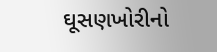ઘૂસણખોરીનો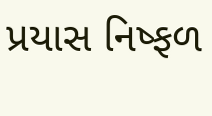પ્રયાસ નિષ્ફળ